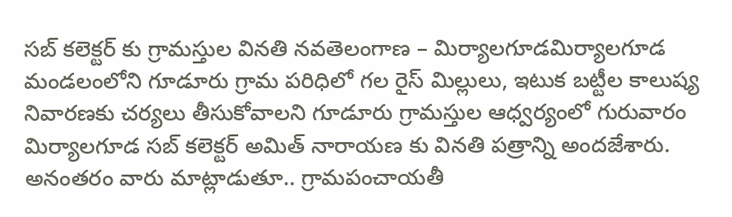సబ్ కలెక్టర్ కు గ్రామస్తుల వినతి నవతెలంగాణ – మిర్యాలగూడమిర్యాలగూడ మండలంలోని గూడూరు గ్రామ పరిధిలో గల రైస్ మిల్లులు, ఇటుక బట్టీల కాలుష్య నివారణకు చర్యలు తీసుకోవాలని గూడూరు గ్రామస్తుల ఆధ్వర్యంలో గురువారం మిర్యాలగూడ సబ్ కలెక్టర్ అమిత్ నారాయణ కు వినతి పత్రాన్ని అందజేశారు. అనంతరం వారు మాట్లాడుతూ.. గ్రామపంచాయతీ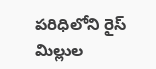పరిధిలోని రైస్ మిల్లుల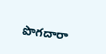పొగదారా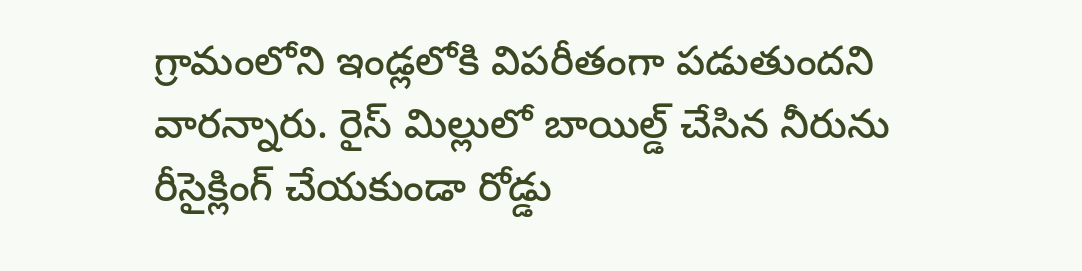గ్రామంలోని ఇండ్లలోకి విపరీతంగా పడుతుందని వారన్నారు. రైస్ మిల్లులో బాయిల్డ్ చేసిన నీరును రీసైక్లింగ్ చేయకుండా రోడ్డు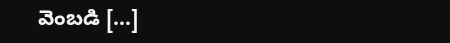వెంబడి […]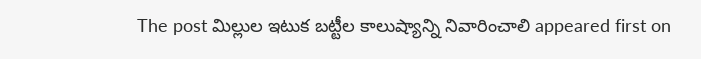The post మిల్లుల ఇటుక బట్టీల కాలుష్యాన్ని నివారించాలి appeared first on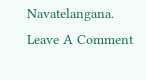Navatelangana.
Leave A Comment